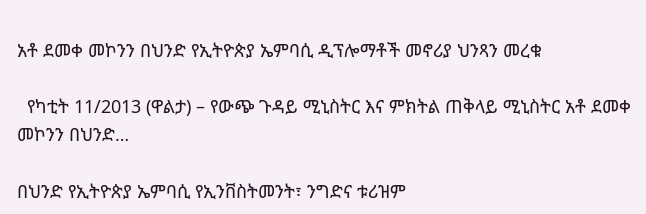አቶ ደመቀ መኮንን በህንድ የኢትዮጵያ ኤምባሲ ዲፕሎማቶች መኖሪያ ህንጻን መረቁ

  የካቲት 11/2013 (ዋልታ) – የውጭ ጉዳይ ሚኒስትር እና ምክትል ጠቅላይ ሚኒስትር አቶ ደመቀ መኮንን በህንድ…

በህንድ የኢትዮጵያ ኤምባሲ የኢንቨስትመንት፣ ንግድና ቱሪዝም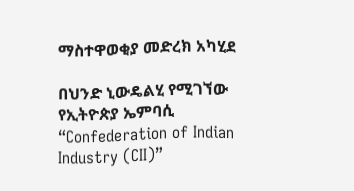ማስተዋወቂያ መድረክ አካሂደ

በህንድ ኒውዴልሂ የሚገኘው የኢትዮጵያ ኤምባሲ “Confederation of Indian Industry (CII)”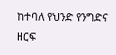ከተባለ የህንድ የንግድና ዘርፍ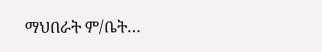ማህበራት ም/ቤት…